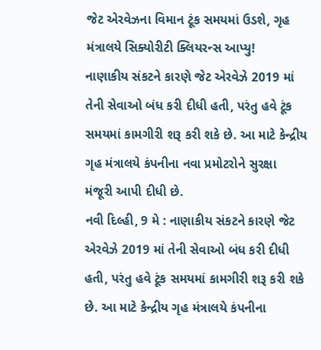જેટ એરવેઝના વિમાન ટૂંક સમયમાં ઉડશે, ગૃહ મંત્રાલયે સિક્યોરીટી ક્લિયરન્સ આપ્યુ!
નાણાકીય સંકટને કારણે જેટ એરવેઝે 2019 માં તેની સેવાઓ બંધ કરી દીધી હતી, પરંતુ હવે ટૂંક સમયમાં કામગીરી શરૂ કરી શકે છે. આ માટે કેન્દ્રીય ગૃહ મંત્રાલયે કંપનીના નવા પ્રમોટરોને સુરક્ષા મંજૂરી આપી દીધી છે.
નવી દિલ્હી, 9 મે : નાણાકીય સંકટને કારણે જેટ એરવેઝે 2019 માં તેની સેવાઓ બંધ કરી દીધી હતી, પરંતુ હવે ટૂંક સમયમાં કામગીરી શરૂ કરી શકે છે. આ માટે કેન્દ્રીય ગૃહ મંત્રાલયે કંપનીના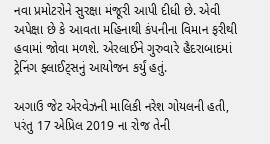નવા પ્રમોટરોને સુરક્ષા મંજૂરી આપી દીધી છે. એવી અપેક્ષા છે કે આવતા મહિનાથી કંપનીના વિમાન ફરીથી હવામાં જોવા મળશે. એરલાઈને ગુરુવારે હૈદરાબાદમાં ટ્રેનિંગ ફ્લાઈટ્સનું આયોજન કર્યું હતું.

અગાઉ જેટ એરવેઝની માલિકી નરેશ ગોયલની હતી, પરંતુ 17 એપ્રિલ 2019 ના રોજ તેની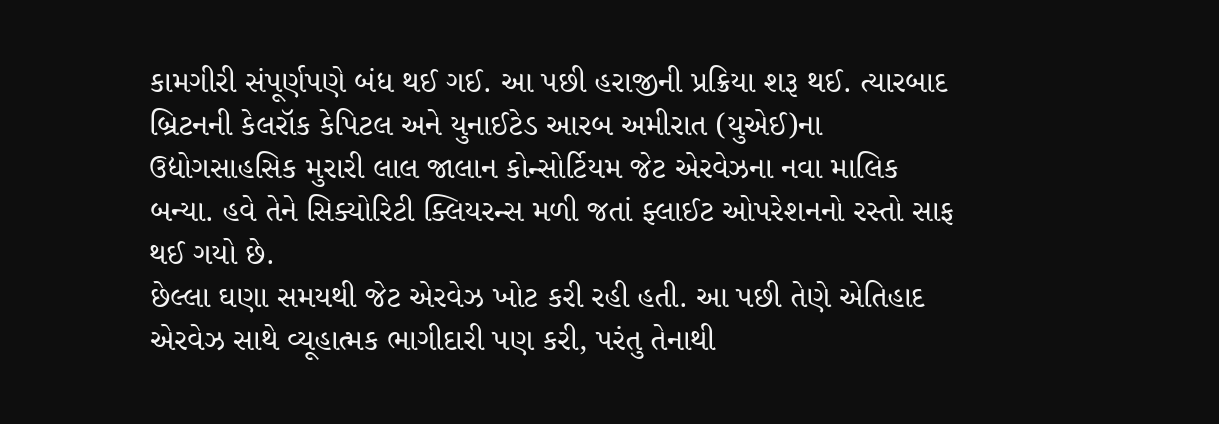કામગીરી સંપૂર્ણપણે બંધ થઈ ગઈ. આ પછી હરાજીની પ્રક્રિયા શરૂ થઈ. ત્યારબાદ બ્રિટનની કેલરૉક કેપિટલ અને યુનાઈટેડ આરબ અમીરાત (યુએઈ)ના ઉદ્યોગસાહસિક મુરારી લાલ જાલાન કોન્સોર્ટિયમ જેટ એરવેઝના નવા માલિક બન્યા. હવે તેને સિક્યોરિટી ક્લિયરન્સ મળી જતાં ફ્લાઈટ ઓપરેશનનો રસ્તો સાફ થઈ ગયો છે.
છેલ્લા ઘણા સમયથી જેટ એરવેઝ ખોટ કરી રહી હતી. આ પછી તેણે એતિહાદ એરવેઝ સાથે વ્યૂહાત્મક ભાગીદારી પણ કરી, પરંતુ તેનાથી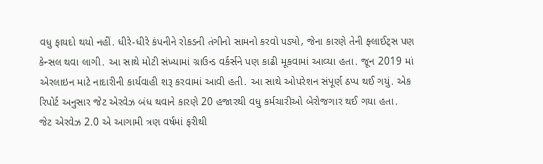વધુ ફાયદો થયો નહીં. ધીરે-ધીરે કંપનીને રોકડની તંગીનો સામનો કરવો પડ્યો, જેના કારણે તેની ફ્લાઈટ્સ પણ કેન્સલ થવા લાગી. આ સાથે મોટી સંખ્યામાં ગ્રાઉન્ડ વર્કર્સને પણ કાઢી મૂકવામાં આવ્યા હતા. જૂન 2019 માં એરલાઇન માટે નાદારીની કાર્યવાહી શરૂ કરવામાં આવી હતી. આ સાથે ઓપરેશન સંપૂર્ણ ઠપ્પ થઈ ગયું. એક રિપોર્ટ અનુસાર જેટ એરવેઝ બંધ થવાને કારણે 20 હજારથી વધુ કર્મચારીઓ બેરોજગાર થઈ ગયા હતા.
જેટ એરવેઝ 2.0 એ આગામી ત્રણ વર્ષમાં ફરીથી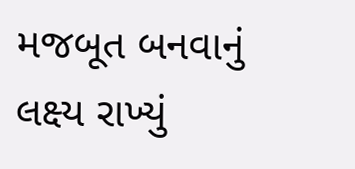મજબૂત બનવાનું લક્ષ્ય રાખ્યું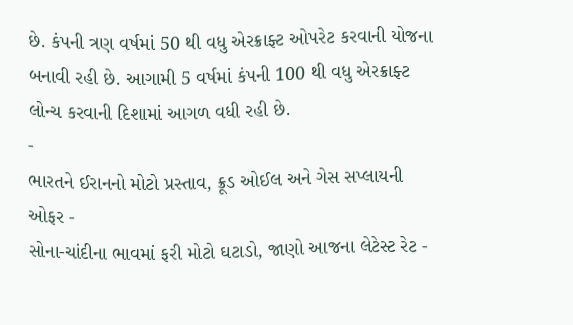છે. કંપની ત્રણ વર્ષમાં 50 થી વધુ એરક્રાફ્ટ ઓપરેટ કરવાની યોજના બનાવી રહી છે. આગામી 5 વર્ષમાં કંપની 100 થી વધુ એરક્રાફ્ટ લોન્ચ કરવાની દિશામાં આગળ વધી રહી છે.
-
ભારતને ઈરાનનો મોટો પ્રસ્તાવ, ક્રૂડ ઓઈલ અને ગેસ સપ્લાયની ઓફર -
સોના-ચાંદીના ભાવમાં ફરી મોટો ઘટાડો, જાણો આજના લેટેસ્ટ રેટ -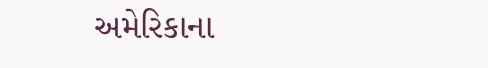અમેરિકાના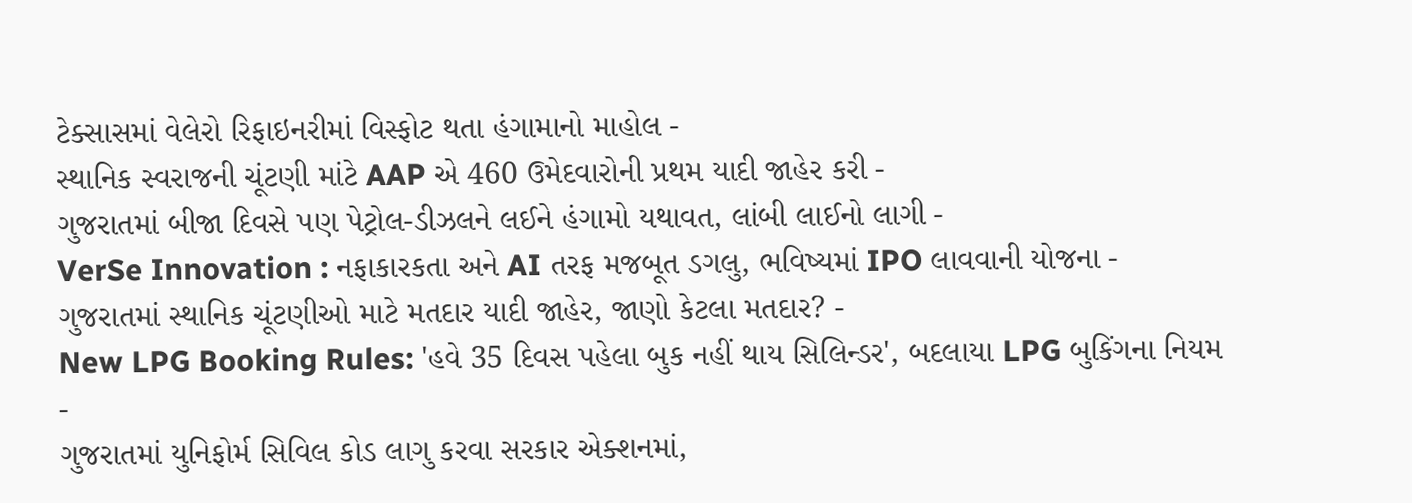ટેક્સાસમાં વેલેરો રિફાઇનરીમાં વિસ્ફોટ થતા હંગામાનો માહોલ -
સ્થાનિક સ્વરાજની ચૂંટણી માંટે AAP એ 460 ઉમેદવારોની પ્રથમ યાદી જાહેર કરી -
ગુજરાતમાં બીજા દિવસે પણ પેટ્રોલ-ડીઝલને લઈને હંગામો યથાવત, લાંબી લાઈનો લાગી -
VerSe Innovation : નફાકારકતા અને AI તરફ મજબૂત ડગલુ, ભવિષ્યમાં IPO લાવવાની યોજના -
ગુજરાતમાં સ્થાનિક ચૂંટણીઓ માટે મતદાર યાદી જાહેર, જાણો કેટલા મતદાર? -
New LPG Booking Rules: 'હવે 35 દિવસ પહેલા બુક નહીં થાય સિલિન્ડર', બદલાયા LPG બુકિંગના નિયમ -
ગુજરાતમાં યુનિફોર્મ સિવિલ કોડ લાગુ કરવા સરકાર એક્શનમાં,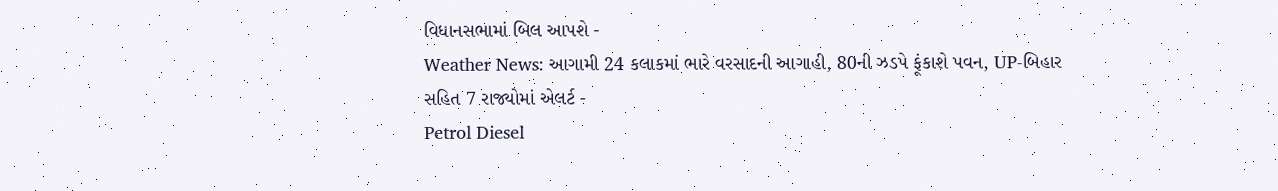વિધાનસભામાં બિલ આપશે -
Weather News: આગામી 24 કલાકમાં ભારે વરસાદની આગાહી, 80ની ઝડપે ફૂંકાશે પવન, UP-બિહાર સહિત 7 રાજ્યોમાં એલર્ટ -
Petrol Diesel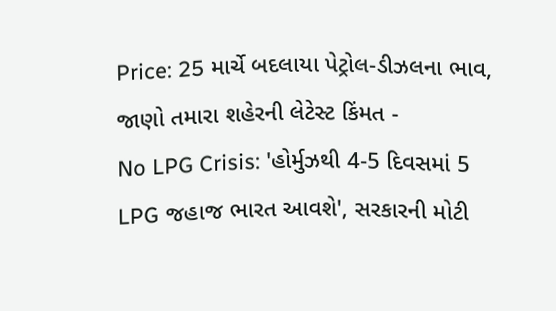Price: 25 માર્ચે બદલાયા પેટ્રોલ-ડીઝલના ભાવ, જાણો તમારા શહેરની લેટેસ્ટ કિંમત -
No LPG Crisis: 'હોર્મુઝથી 4-5 દિવસમાં 5 LPG જહાજ ભારત આવશે', સરકારની મોટી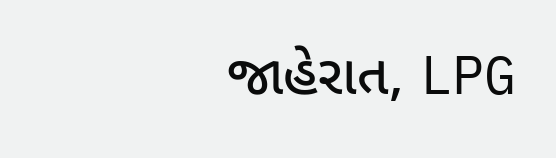જાહેરાત, LPG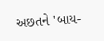અછતને 'બાય-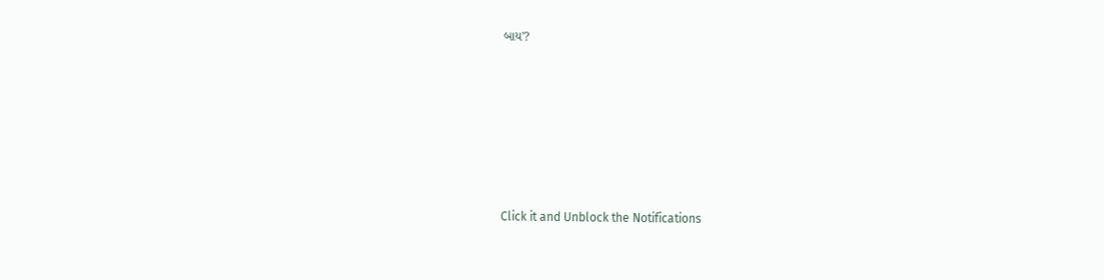બાય'?








Click it and Unblock the Notifications